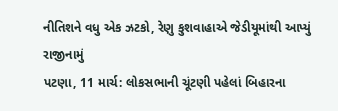નીતિશને વધુ એક ઝટકો, રેણુ કુશવાહાએ જેડીયૂમાંથી આપ્યું રાજીનામું
પટણા, 11 માર્ચ: લોકસભાની ચૂંટણી પહેલાં બિહારના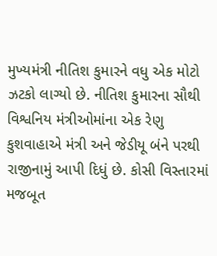મુખ્યમંત્રી નીતિશ કુમારને વધુ એક મોટો ઝટકો લાગ્યો છે. નીતિશ કુમારના સૌથી વિશ્વનિય મંત્રીઓમાંના એક રેણુ કુશવાહાએ મંત્રી અને જેડીયૂ બંને પરથી રાજીનામું આપી દિધું છે. કોસી વિસ્તારમાં મજબૂત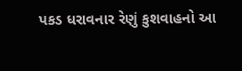પકડ ધરાવનાર રેણું કુશવાહનો આ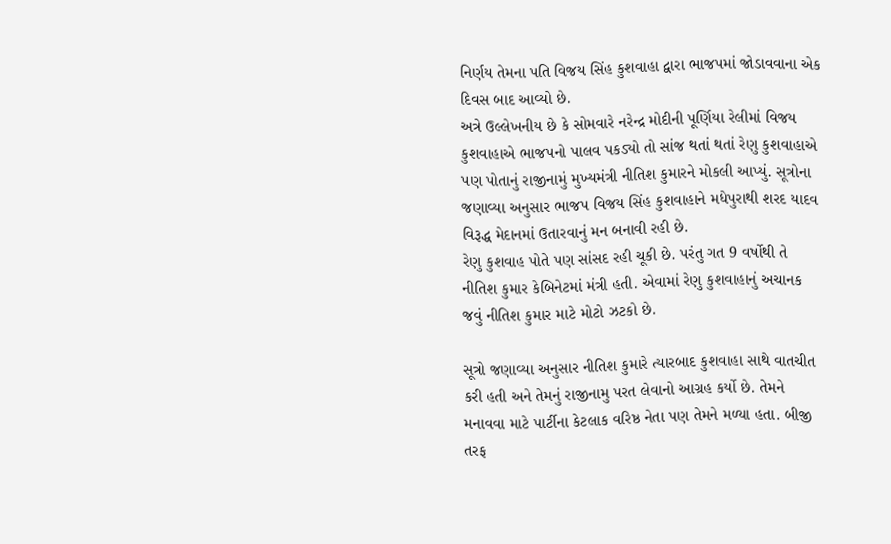નિર્ણય તેમના પતિ વિજય સિંહ કુશવાહા દ્વારા ભાજપમાં જોડાવવાના એક દિવસ બાદ આવ્યો છે.
અત્રે ઉલ્લેખનીય છે કે સોમવારે નરેન્દ્ર મોદીની પૂર્ણિયા રેલીમાં વિજય કુશવાહાએ ભાજપનો પાલવ પકડ્યો તો સાંજ થતાં થતાં રેણુ કુશવાહાએ પણ પોતાનું રાજીનામું મુખ્યમંત્રી નીતિશ કુમારને મોકલી આપ્યું. સૂત્રોના જણાવ્યા અનુસાર ભાજપ વિજય સિંહ કુશવાહાને મધેપુરાથી શરદ યાદવ વિરૂદ્ધ મેદાનમાં ઉતારવાનું મન બનાવી રહી છે.
રેણુ કુશવાહ પોતે પણ સાંસદ રહી ચૂકી છે. પરંતુ ગત 9 વર્ષોથી તે નીતિશ કુમાર કેબિનેટમાં મંત્રી હતી. એવામાં રેણુ કુશવાહાનું અચાનક જવું નીતિશ કુમાર માટે મોટો ઝટકો છે.

સૂત્રો જણાવ્યા અનુસાર નીતિશ કુમારે ત્યારબાદ કુશવાહા સાથે વાતચીત કરી હતી અને તેમનું રાજીનામુ પરત લેવાનો આગ્રહ કર્યો છે. તેમને મનાવવા માટે પાર્ટીના કેટલાક વરિષ્ઠ નેતા પણ તેમને મળ્યા હતા. બીજી તરફ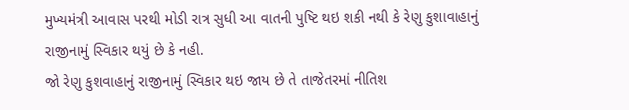મુખ્યમંત્રી આવાસ પરથી મોડી રાત્ર સુધી આ વાતની પુષ્ટિ થઇ શકી નથી કે રેણુ કુશાવાહાનું રાજીનામું સ્વિકાર થયું છે કે નહી.
જો રેણુ કુશવાહાનું રાજીનામું સ્વિકાર થઇ જાય છે તે તાજેતરમાં નીતિશ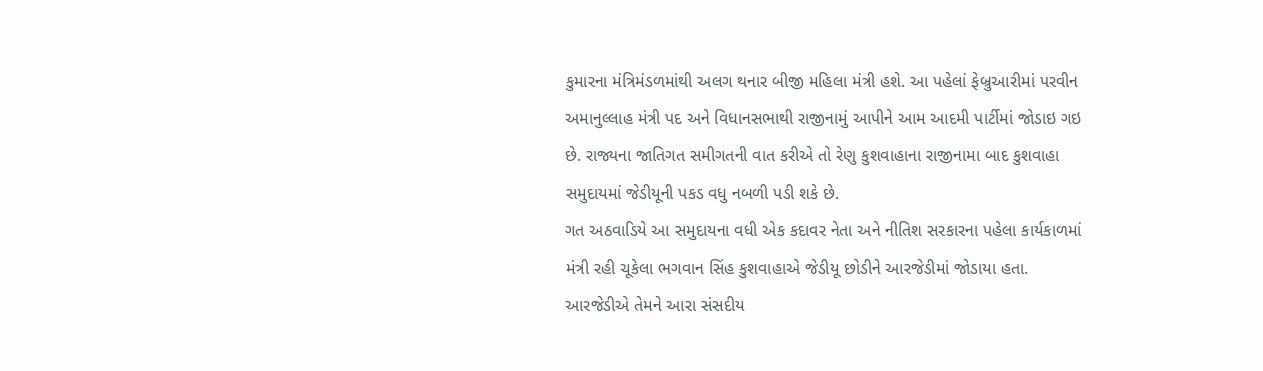કુમારના મંત્રિમંડળમાંથી અલગ થનાર બીજી મહિલા મંત્રી હશે. આ પહેલાં ફેબ્રુઆરીમાં પરવીન અમાનુલ્લાહ મંત્રી પદ અને વિધાનસભાથી રાજીનામું આપીને આમ આદમી પાર્ટીમાં જોડાઇ ગઇ છે. રાજ્યના જાતિગત સમીગતની વાત કરીએ તો રેણુ કુશવાહાના રાજીનામા બાદ કુશવાહા સમુદાયમાં જેડીયૂની પકડ વધુ નબળી પડી શકે છે.
ગત અઠવાડિયે આ સમુદાયના વધી એક કદાવર નેતા અને નીતિશ સરકારના પહેલા કાર્યકાળમાં મંત્રી રહી ચૂકેલા ભગવાન સિંહ કુશવાહાએ જેડીયૂ છોડીને આરજેડીમાં જોડાયા હતા. આરજેડીએ તેમને આરા સંસદીય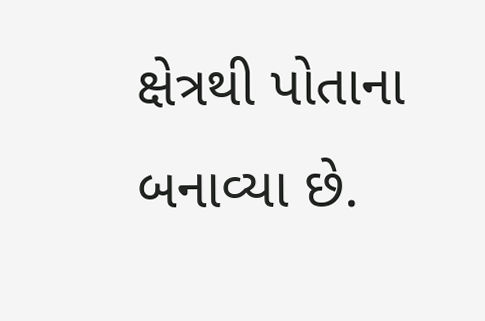ક્ષેત્રથી પોતાના બનાવ્યા છે.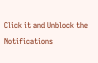Click it and Unblock the Notifications